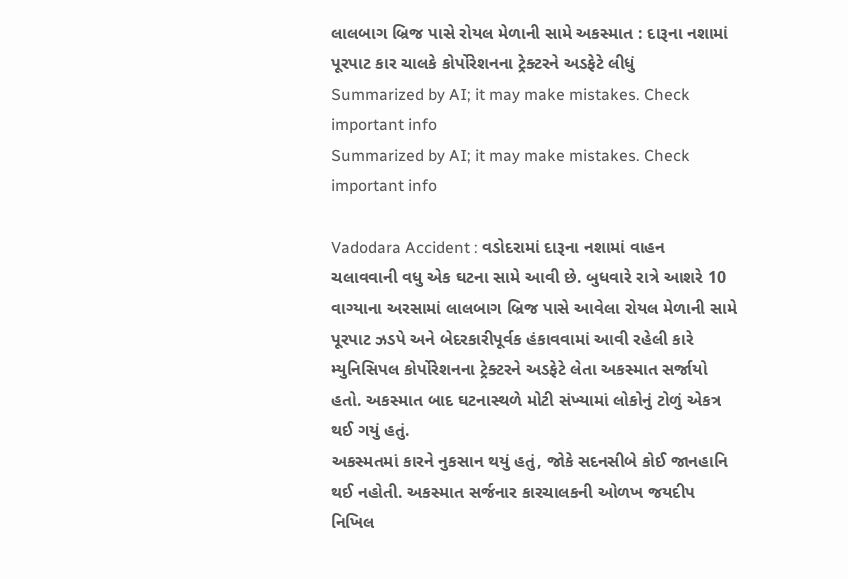લાલબાગ બ્રિજ પાસે રોયલ મેળાની સામે અકસ્માત : દારૂના નશામાં પૂરપાટ કાર ચાલકે કોર્પોરેશનના ટ્રેક્ટરને અડફેટે લીધું
Summarized by AI; it may make mistakes. Check important info
Summarized by AI; it may make mistakes. Check important info

Vadodara Accident : વડોદરામાં દારૂના નશામાં વાહન ચલાવવાની વધુ એક ઘટના સામે આવી છે. બુધવારે રાત્રે આશરે 10 વાગ્યાના અરસામાં લાલબાગ બ્રિજ પાસે આવેલા રોયલ મેળાની સામે પૂરપાટ ઝડપે અને બેદરકારીપૂર્વક હંકાવવામાં આવી રહેલી કારે મ્યુનિસિપલ કોર્પોરેશનના ટ્રેક્ટરને અડફેટે લેતા અકસ્માત સર્જાયો હતો. અકસ્માત બાદ ઘટનાસ્થળે મોટી સંખ્યામાં લોકોનું ટોળું એકત્ર થઈ ગયું હતું.
અકસ્મતમાં કારને નુકસાન થયું હતું, જોકે સદનસીબે કોઈ જાનહાનિ થઈ નહોતી. અકસ્માત સર્જનાર કારચાલકની ઓળખ જયદીપ નિખિલ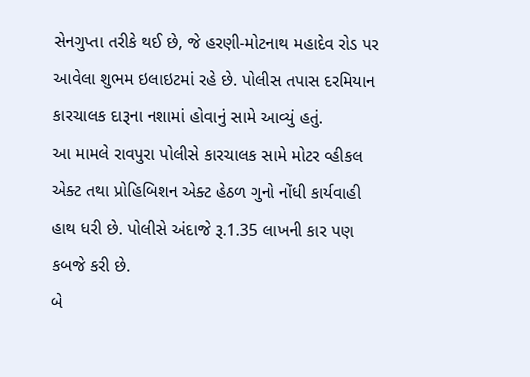સેનગુપ્તા તરીકે થઈ છે, જે હરણી-મોટનાથ મહાદેવ રોડ પર આવેલા શુભમ ઇલાઇટમાં રહે છે. પોલીસ તપાસ દરમિયાન કારચાલક દારૂના નશામાં હોવાનું સામે આવ્યું હતું.
આ મામલે રાવપુરા પોલીસે કારચાલક સામે મોટર વ્હીકલ એક્ટ તથા પ્રોહિબિશન એક્ટ હેઠળ ગુનો નોંધી કાર્યવાહી હાથ ધરી છે. પોલીસે અંદાજે રૂ.1.35 લાખની કાર પણ કબજે કરી છે.
બે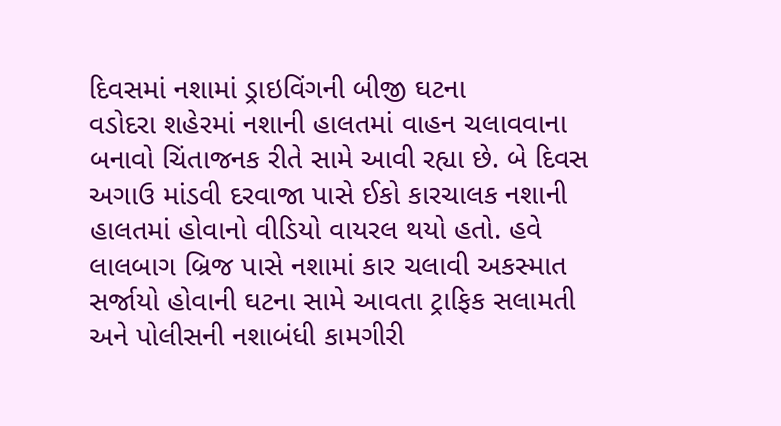દિવસમાં નશામાં ડ્રાઇવિંગની બીજી ઘટના
વડોદરા શહેરમાં નશાની હાલતમાં વાહન ચલાવવાના બનાવો ચિંતાજનક રીતે સામે આવી રહ્યા છે. બે દિવસ અગાઉ માંડવી દરવાજા પાસે ઈકો કારચાલક નશાની હાલતમાં હોવાનો વીડિયો વાયરલ થયો હતો. હવે લાલબાગ બ્રિજ પાસે નશામાં કાર ચલાવી અકસ્માત સર્જાયો હોવાની ઘટના સામે આવતા ટ્રાફિક સલામતી અને પોલીસની નશાબંધી કામગીરી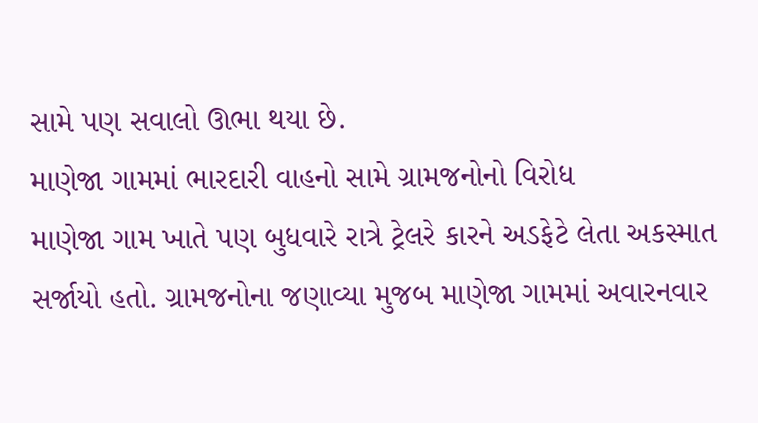સામે પણ સવાલો ઊભા થયા છે.
માણેજા ગામમાં ભારદારી વાહનો સામે ગ્રામજનોનો વિરોધ
માણેજા ગામ ખાતે પણ બુધવારે રાત્રે ટ્રેલરે કારને અડફેટે લેતા અકસ્માત સર્જાયો હતો. ગ્રામજનોના જણાવ્યા મુજબ માણેજા ગામમાં અવારનવાર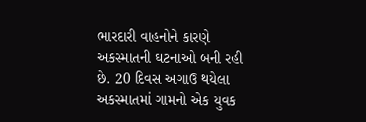ભારદારી વાહનોને કારણે અકસ્માતની ઘટનાઓ બની રહી છે. 20 દિવસ અગાઉ થયેલા અકસ્માતમાં ગામનો એક યુવક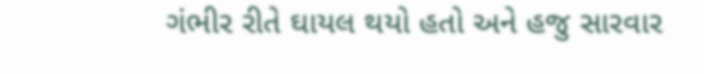ગંભીર રીતે ઘાયલ થયો હતો અને હજુ સારવાર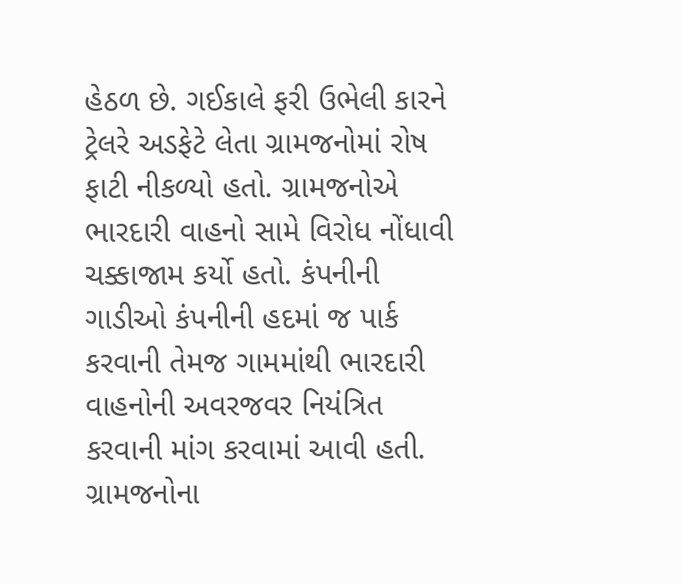હેઠળ છે. ગઈકાલે ફરી ઉભેલી કારને ટ્રેલરે અડફેટે લેતા ગ્રામજનોમાં રોષ ફાટી નીકળ્યો હતો. ગ્રામજનોએ ભારદારી વાહનો સામે વિરોધ નોંધાવી ચક્કાજામ કર્યો હતો. કંપનીની ગાડીઓ કંપનીની હદમાં જ પાર્ક કરવાની તેમજ ગામમાંથી ભારદારી વાહનોની અવરજવર નિયંત્રિત કરવાની માંગ કરવામાં આવી હતી.
ગ્રામજનોના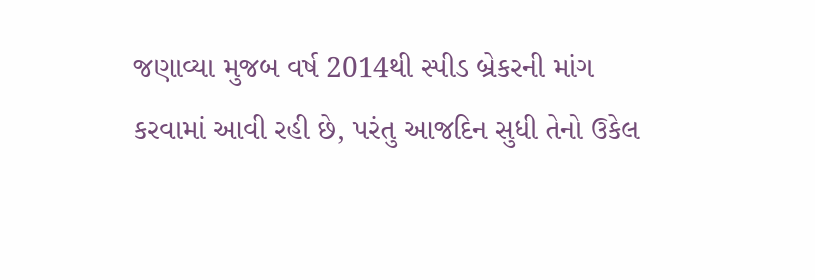જણાવ્યા મુજબ વર્ષ 2014થી સ્પીડ બ્રેકરની માંગ કરવામાં આવી રહી છે, પરંતુ આજદિન સુધી તેનો ઉકેલ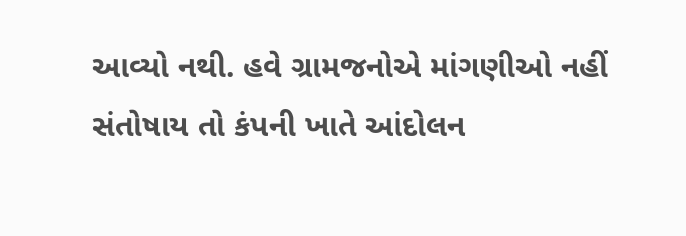આવ્યો નથી. હવે ગ્રામજનોએ માંગણીઓ નહીં સંતોષાય તો કંપની ખાતે આંદોલન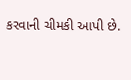કરવાની ચીમકી આપી છે.